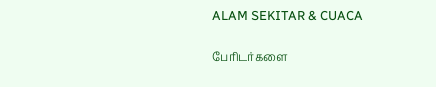ALAM SEKITAR & CUACA

பேரிடர்களை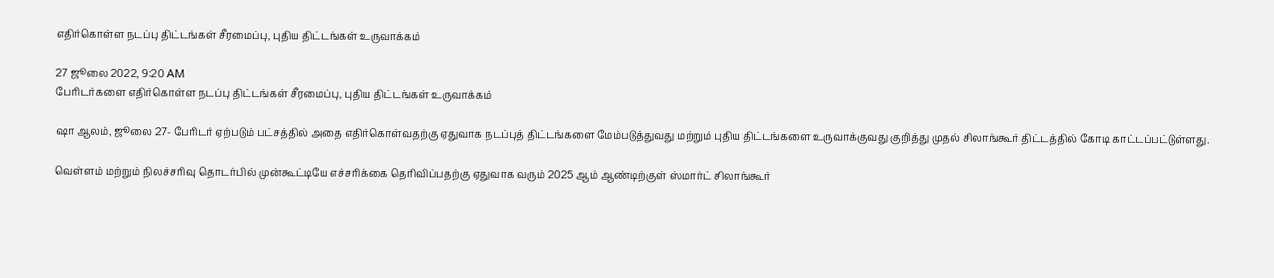எதிர்கொள்ள நடப்பு திட்டங்கள் சீரமைப்பு, புதிய திட்டங்கள் உருவாக்கம்

27 ஜூலை 2022, 9:20 AM
பேரிடர்களை எதிர்கொள்ள நடப்பு திட்டங்கள் சீரமைப்பு, புதிய திட்டங்கள் உருவாக்கம்

ஷா ஆலம், ஜூலை 27- பேரிடர் ஏற்படும் பட்சத்தில் அதை எதிர்கொள்வதற்கு ஏதுவாக நடப்புத் திட்டங்களை மேம்படுத்துவது மற்றும் புதிய திட்டங்களை உருவாக்குவது குறித்து முதல் சிலாங்கூர் திட்டத்தில் கோடி காட்டப்பட்டுள்ளது.

வெள்ளம் மற்றும் நிலச்சரிவு தொடர்பில் முன்கூட்டியே எச்சரிக்கை தெரிவிப்பதற்கு ஏதுவாக வரும் 2025 ஆம் ஆண்டிற்குள் ஸ்மார்ட் சிலாங்கூர்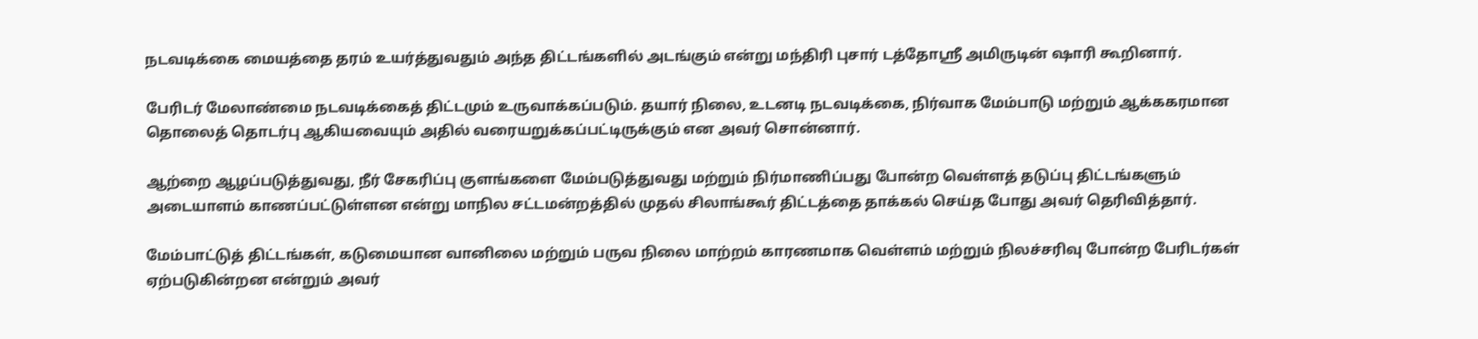நடவடிக்கை மையத்தை தரம் உயர்த்துவதும் அந்த திட்டங்களில் அடங்கும் என்று மந்திரி புசார் டத்தோஸ்ரீ அமிருடின் ஷாரி கூறினார்.

பேரிடர் மேலாண்மை நடவடிக்கைத் திட்டமும் உருவாக்கப்படும். தயார் நிலை, உடனடி நடவடிக்கை, நிர்வாக மேம்பாடு மற்றும் ஆக்ககரமான தொலைத் தொடர்பு ஆகியவையும் அதில் வரையறுக்கப்பட்டிருக்கும் என அவர் சொன்னார்.

ஆற்றை ஆழப்படுத்துவது, நீர் சேகரிப்பு குளங்களை மேம்படுத்துவது மற்றும் நிர்மாணிப்பது போன்ற வெள்ளத் தடுப்பு திட்டங்களும் அடையாளம் காணப்பட்டுள்ளன என்று மாநில சட்டமன்றத்தில் முதல் சிலாங்கூர் திட்டத்தை தாக்கல் செய்த போது அவர் தெரிவித்தார்.

மேம்பாட்டுத் திட்டங்கள், கடுமையான வானிலை மற்றும் பருவ நிலை மாற்றம் காரணமாக வெள்ளம் மற்றும் நிலச்சரிவு போன்ற பேரிடர்கள் ஏற்படுகின்றன என்றும் அவர்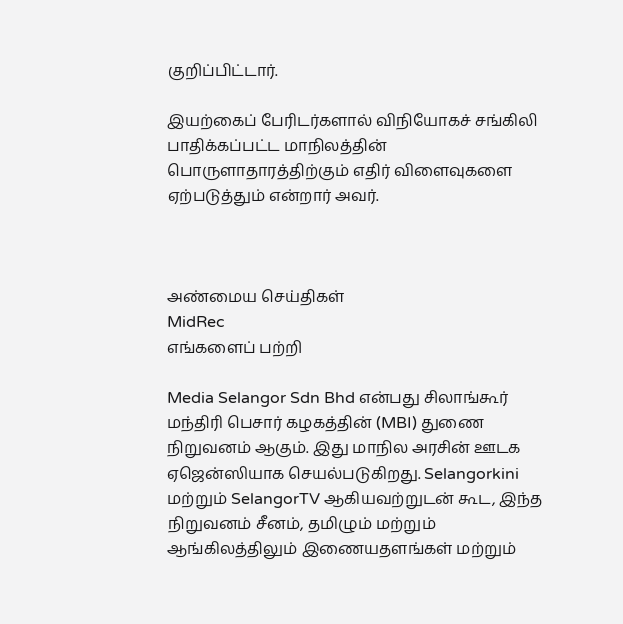குறிப்பிட்டார்.

இயற்கைப் பேரிடர்களால் விநியோகச் சங்கிலி பாதிக்கப்பட்ட மாநிலத்தின் பொருளாதாரத்திற்கும் எதிர் விளைவுகளை ஏற்படுத்தும் என்றார் அவர்.



அண்மைய செய்திகள்
MidRec
எங்களைப் பற்றி

Media Selangor Sdn Bhd என்பது சிலாங்கூர் மந்திரி பெசார் கழகத்தின் (MBI) துணை நிறுவனம் ஆகும். இது மாநில அரசின் ஊடக ஏஜென்ஸியாக செயல்படுகிறது. Selangorkini மற்றும் SelangorTV ஆகியவற்றுடன் கூட, இந்த நிறுவனம் சீனம், தமிழும் மற்றும் ஆங்கிலத்திலும் இணையதளங்கள் மற்றும்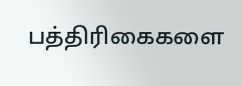பத்திரிகைகளை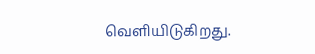வெளியிடுகிறது.